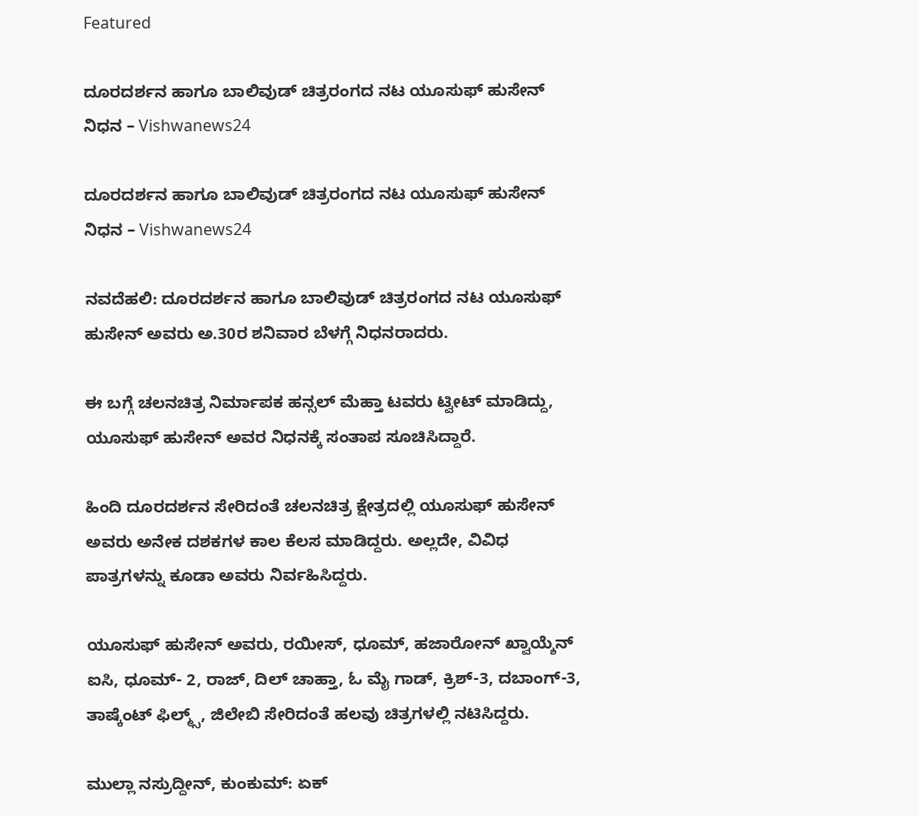Featured

ದೂರದರ್ಶನ ಹಾಗೂ ಬಾಲಿವುಡ್‌ ಚಿತ್ರರಂಗದ ನಟ ಯೂಸುಫ್‌ ಹುಸೇನ್‌ ನಿಧನ – Vishwanews24

ದೂರದರ್ಶನ ಹಾಗೂ ಬಾಲಿವುಡ್‌ ಚಿತ್ರರಂಗದ ನಟ ಯೂಸುಫ್‌ ಹುಸೇನ್‌ ನಿಧನ – Vishwanews24

ನವದೆಹಲಿ: ದೂರದರ್ಶನ ಹಾಗೂ ಬಾಲಿವುಡ್‌ ಚಿತ್ರರಂಗದ ನಟ ಯೂಸುಫ್‌ ಹುಸೇನ್‌ ಅವರು ಅ.30ರ ಶನಿವಾರ ಬೆಳಗ್ಗೆ ನಿಧನರಾದರು.

ಈ ಬಗ್ಗೆ ಚಲನಚಿತ್ರ ನಿರ್ಮಾಪಕ ಹನ್ಸಲ್‌ ಮೆಹ್ತಾ ಟವರು ಟ್ವೀಟ್‌ ಮಾಡಿದ್ದು, ಯೂಸುಫ್‌ ಹುಸೇನ್‌ ಅವರ ನಿಧನಕ್ಕೆ ಸಂತಾಪ ಸೂಚಿಸಿದ್ದಾರೆ.

ಹಿಂದಿ ದೂರದರ್ಶನ ಸೇರಿದಂತೆ ಚಲನಚಿತ್ರ ಕ್ಷೇತ್ರದಲ್ಲಿ ಯೂಸುಫ್‌ ಹುಸೇನ್‌ ಅವರು ಅನೇಕ ದಶಕಗಳ ಕಾಲ ಕೆಲಸ ಮಾಡಿದ್ದರು. ಅಲ್ಲದೇ, ವಿವಿಧ ಪಾತ್ರಗಳನ್ನು ಕೂಡಾ ಅವರು ನಿರ್ವಹಿಸಿದ್ದರು.

ಯೂಸುಫ್‌ ಹುಸೇನ್‌ ಅವರು, ರಯೀಸ್‌‌, ಧೂಮ್‌, ಹಜಾರೋನ್‌ ಖ್ವಾಯ್ಶೆನ್‌‌ ಐಸಿ, ಧೂಮ್‌- 2, ರಾಜ್, ದಿಲ್‌ ಚಾಹ್ತಾ, ಓ ಮೈ ಗಾಡ್‌, ಕ್ರಿಶ್‌-3, ದಬಾಂಗ್‌‌-3, ತಾಷ್ಕೆಂಟ್ ಫಿಲ್ಮ್ಸ್, ಜಿಲೇಬಿ ಸೇರಿದಂತೆ ಹಲವು ಚಿತ್ರಗಳಲ್ಲಿ ನಟಿಸಿದ್ದರು.

ಮುಲ್ಲಾ ನಸ್ರುದ್ದೀನ್, ಕುಂಕುಮ್: ಏಕ್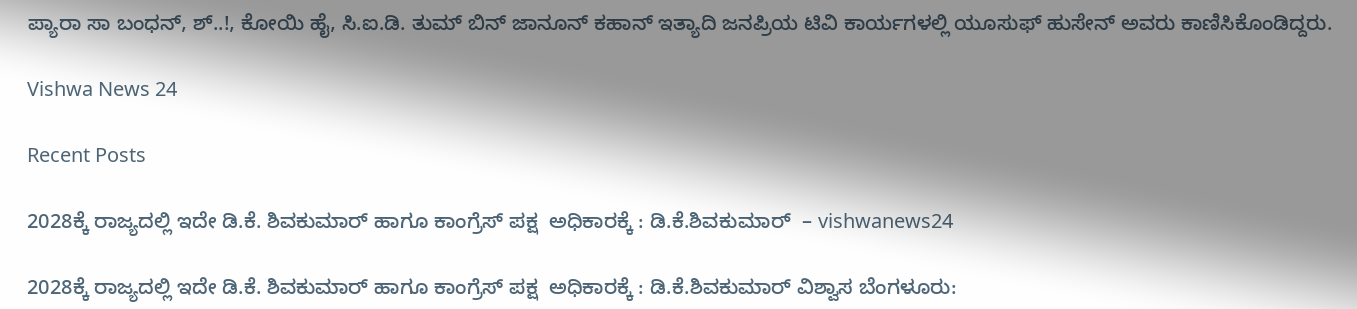ಪ್ಯಾರಾ ಸಾ ಬಂಧನ್, ಶ್..!, ಕೋಯಿ ಹೈ, ಸಿ.ಐ.ಡಿ. ತುಮ್ ಬಿನ್ ಜಾನೂನ್ ಕಹಾನ್ ಇತ್ಯಾದಿ ಜನಪ್ರಿಯ ಟಿವಿ ಕಾರ್ಯಗಳಲ್ಲಿ ಯೂಸುಫ್‌ ಹುಸೇನ್‌ ಅವರು ಕಾಣಿಸಿಕೊಂಡಿದ್ದರು.

Vishwa News 24

Recent Posts

2028ಕ್ಕೆ ರಾಜ್ಯದಲ್ಲಿ ಇದೇ ಡಿ.ಕೆ. ಶಿವಕುಮಾರ್ ಹಾಗೂ ಕಾಂಗ್ರೆಸ್ ಪಕ್ಷ  ಅಧಿಕಾರಕ್ಕೆ : ಡಿ.ಕೆ.ಶಿವಕುಮಾರ್  – vishwanews24

2028ಕ್ಕೆ ರಾಜ್ಯದಲ್ಲಿ ಇದೇ ಡಿ.ಕೆ. ಶಿವಕುಮಾರ್ ಹಾಗೂ ಕಾಂಗ್ರೆಸ್ ಪಕ್ಷ  ಅಧಿಕಾರಕ್ಕೆ : ಡಿ.ಕೆ.ಶಿವಕುಮಾರ್ ವಿಶ್ವಾಸ ಬೆಂಗಳೂರು: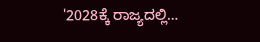'2028ಕ್ಕೆ ರಾಜ್ಯದಲ್ಲಿ…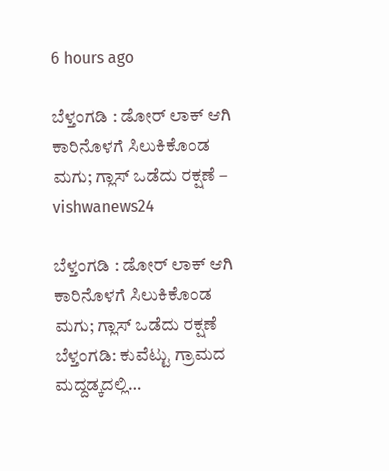6 hours ago

ಬೆಳ್ತಂಗಡಿ : ಡೋರ್ ಲಾಕ್ ಆಗಿ ಕಾರಿನೊಳಗೆ ಸಿಲುಕಿಕೊಂಡ ಮಗು; ಗ್ಲಾಸ್ ಒಡೆದು ರಕ್ಷಣೆ – vishwanews24

ಬೆಳ್ತಂಗಡಿ : ಡೋರ್ ಲಾಕ್ ಆಗಿ ಕಾರಿನೊಳಗೆ ಸಿಲುಕಿಕೊಂಡ ಮಗು; ಗ್ಲಾಸ್ ಒಡೆದು ರಕ್ಷಣೆ ಬೆಳ್ತಂಗಡಿ: ಕುವೆಟ್ಟು ಗ್ರಾಮದ ಮದ್ದಡ್ಕದಲ್ಲಿ…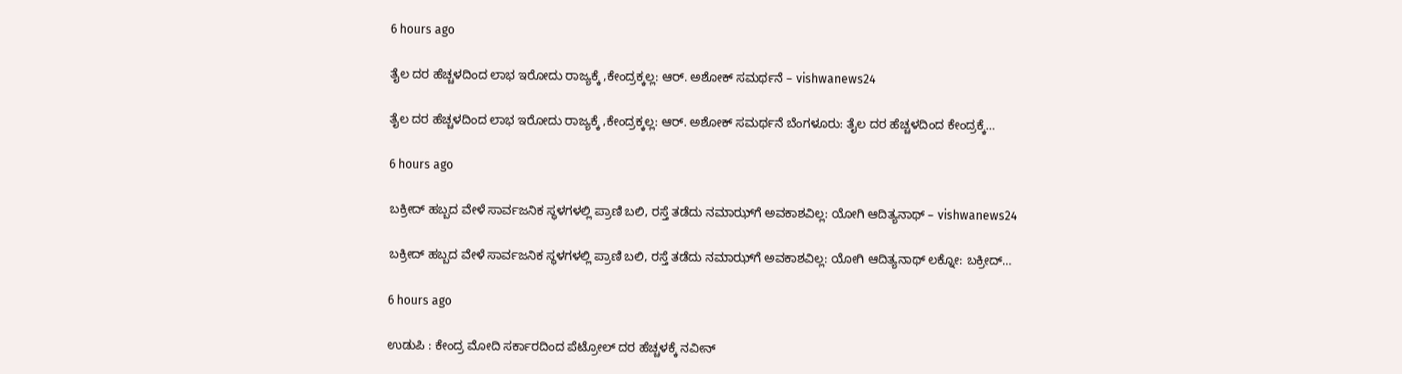6 hours ago

ತೈಲ ದರ ಹೆಚ್ಚಳದಿಂದ ಲಾಭ ಇರೋದು ರಾಜ್ಯಕ್ಕೆ ,ಕೇಂದ್ರಕ್ಕಲ್ಲ: ಆರ್. ಅಶೋಕ್ ಸಮರ್ಥನೆ – vishwanews24

ತೈಲ ದರ ಹೆಚ್ಚಳದಿಂದ ಲಾಭ ಇರೋದು ರಾಜ್ಯಕ್ಕೆ ,ಕೇಂದ್ರಕ್ಕಲ್ಲ: ಆರ್. ಅಶೋಕ್ ಸಮರ್ಥನೆ ಬೆಂಗಳೂರು: ತೈಲ ದರ ಹೆಚ್ಚಳದಿಂದ ಕೇಂದ್ರಕ್ಕೆ…

6 hours ago

ಬಕ್ರೀದ್ ಹಬ್ಬದ ವೇಳೆ ಸಾರ್ವಜನಿಕ ಸ್ಥಳಗಳಲ್ಲಿ ಪ್ರಾಣಿ ಬಲಿ, ರಸ್ತೆ ತಡೆದು ನಮಾಝ್‌ಗೆ ಅವಕಾಶವಿಲ್ಲ: ಯೋಗಿ ಆದಿತ್ಯನಾಥ್ – vishwanews24

ಬಕ್ರೀದ್ ಹಬ್ಬದ ವೇಳೆ ಸಾರ್ವಜನಿಕ ಸ್ಥಳಗಳಲ್ಲಿ ಪ್ರಾಣಿ ಬಲಿ, ರಸ್ತೆ ತಡೆದು ನಮಾಝ್‌ಗೆ ಅವಕಾಶವಿಲ್ಲ: ಯೋಗಿ ಆದಿತ್ಯನಾಥ್ ಲಕ್ನೋ: ಬಕ್ರೀದ್…

6 hours ago

ಉಡುಪಿ : ಕೇಂದ್ರ ಮೋದಿ ಸರ್ಕಾರದಿಂದ ಪೆಟ್ರೋಲ್ ದರ ಹೆಚ್ಚಳಕ್ಕೆ ನವೀನ್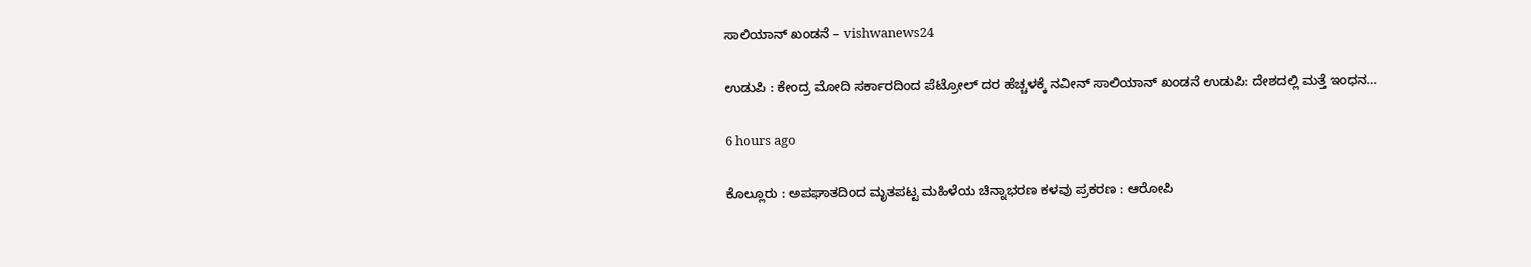ಸಾಲಿಯಾನ್ ಖಂಡನೆ – vishwanews24

ಉಡುಪಿ : ಕೇಂದ್ರ ಮೋದಿ ಸರ್ಕಾರದಿಂದ ಪೆಟ್ರೋಲ್ ದರ ಹೆಚ್ಚಳಕ್ಕೆ ನವೀನ್ ಸಾಲಿಯಾನ್ ಖಂಡನೆ ಉಡುಪಿ: ದೇಶದಲ್ಲಿ ಮತ್ತೆ ಇಂಧನ…

6 hours ago

ಕೊಲ್ಲೂರು : ಅಪಘಾತದಿಂದ ಮೃತಪಟ್ಟ ಮಹಿಳೆಯ ಚಿನ್ನಾಭರಣ ಕಳವು ಪ್ರಕರಣ : ಆರೋಪಿ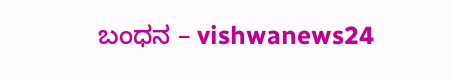ಬಂಧನ – vishwanews24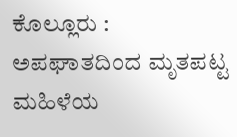ಕೊಲ್ಲೂರು : ಅಪಘಾತದಿಂದ ಮೃತಪಟ್ಟ ಮಹಿಳೆಯ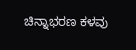ಚಿನ್ನಾಭರಣ ಕಳವು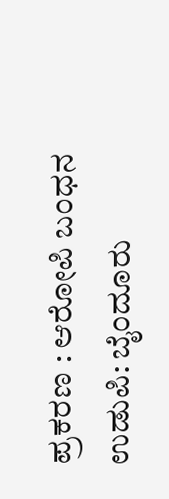ಪ್ರಕರಣ : ಆರೋಪಿ ಬಂಧನ ಉಡುಪಿ: ಬೈಂದೂರು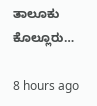ತಾಲೂಕು ಕೊಲ್ಲೂರು…

8 hours ago